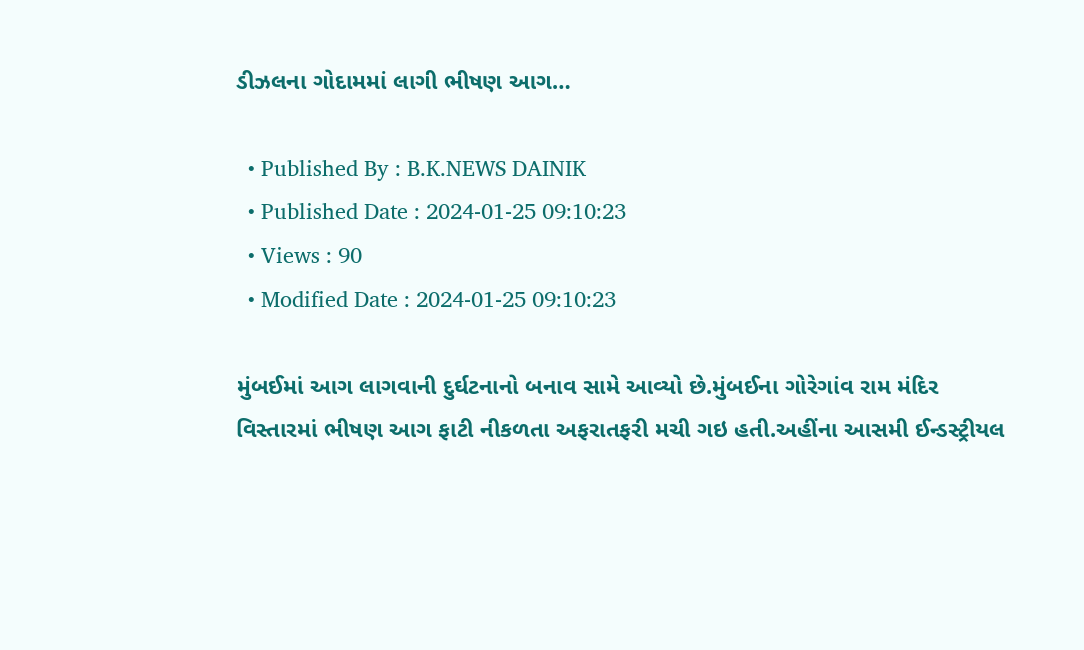ડીઝલના ગોદામમાં લાગી ભીષણ આગ…

  • Published By : B.K.NEWS DAINIK
  • Published Date : 2024-01-25 09:10:23
  • Views : 90
  • Modified Date : 2024-01-25 09:10:23

મુંબઈમાં આગ લાગવાની દુર્ઘટનાનો બનાવ સામે આવ્યો છે.મુંબઈના ગોરેગાંવ રામ મંદિર વિસ્તારમાં ભીષણ આગ ફાટી નીકળતા અફરાતફરી મચી ગઇ હતી.અહીંના આસમી ઈન્ડસ્ટ્રીયલ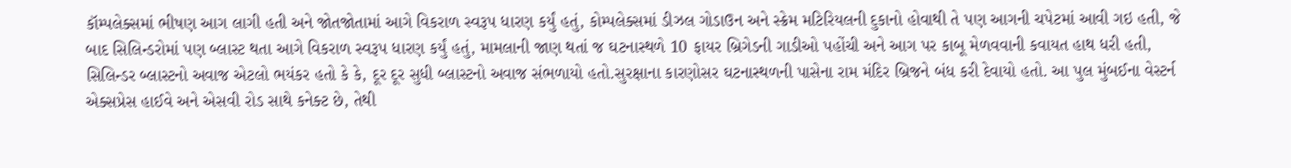કૉમ્પલેક્સમાં ભીષણ આગ લાગી હતી અને જોતજોતામાં આગે વિકરાળ સ્વરૂપ ધારણ કર્યું હતું, કોમ્પલેક્સમાં ડીઝલ ગોડાઉન અને સ્ક્રેમ મટિરિયલની દુકાનો હોવાથી તે પણ આગની ચપેટમાં આવી ગઇ હતી, જે બાદ સિલિન્ડરોમાં પણ બ્લાસ્ટ થતા આગે વિકરાળ સ્વરૂપ ધારણ કર્યું હતું, મામલાની જાણ થતાં જ ઘટનાસ્થળે 10 ફાયર બ્રિગેડની ગાડીઓ પહોંચી અને આગ પર કાબૂ મેળવવાની કવાયત હાથ ધરી હતી, સિલિન્ડર બ્લાસ્ટનો અવાજ એટલો ભયંકર હતો કે કે, દૂર દૂર સુધી બ્લાસ્ટનો અવાજ સંભળાયો હતો.સુરક્ષાના કારણોસર ઘટનાસ્થળની પાસેના રામ મંદિર બ્રિજને બંધ કરી દેવાયો હતો. આ પુલ મુંબઈના વેસ્ટર્ન એક્સપ્રેસ હાઈવે અને એસવી રોડ સાથે કનેક્ટ છે, તેથી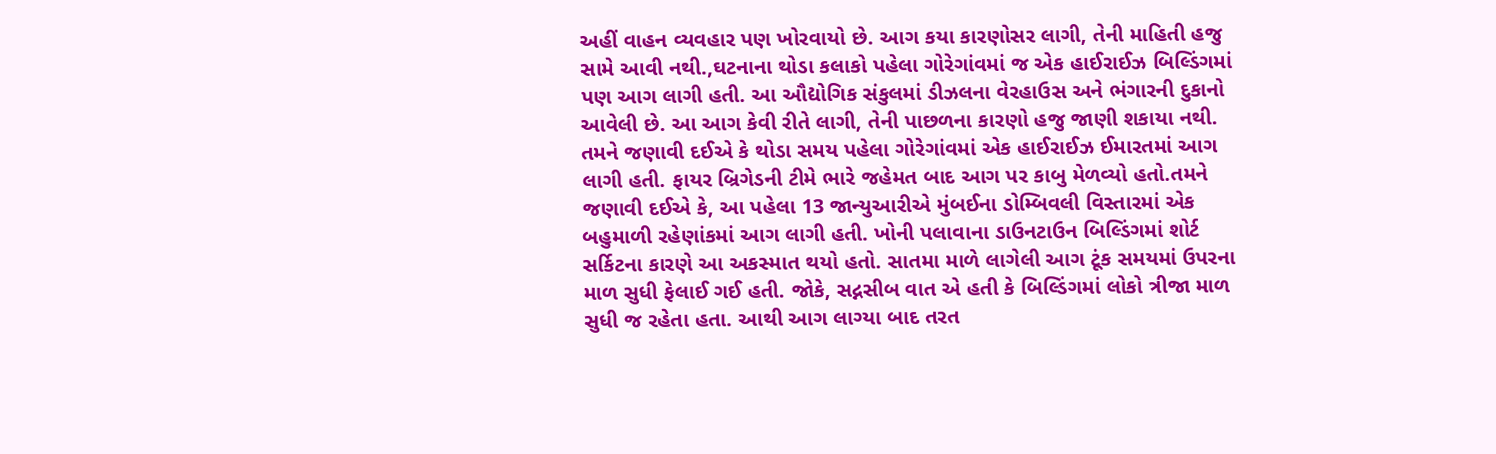અહીં વાહન વ્યવહાર પણ ખોરવાયો છે. આગ કયા કારણોસર લાગી, તેની માહિતી હજુ સામે આવી નથી.,ઘટનાના થોડા કલાકો પહેલા ગોરેગાંવમાં જ એક હાઈરાઈઝ બિલ્ડિંગમાં પણ આગ લાગી હતી. આ ઔદ્યોગિક સંકુલમાં ડીઝલના વેરહાઉસ અને ભંગારની દુકાનો આવેલી છે. આ આગ કેવી રીતે લાગી, તેની પાછળના કારણો હજુ જાણી શકાયા નથી. તમને જણાવી દઈએ કે થોડા સમય પહેલા ગોરેગાંવમાં એક હાઈરાઈઝ ઈમારતમાં આગ લાગી હતી. ફાયર બ્રિગેડની ટીમે ભારે જહેમત બાદ આગ પર કાબુ મેળવ્યો હતો.તમને જણાવી દઈએ કે, આ પહેલા 13 જાન્યુઆરીએ મુંબઈના ડોમ્બિવલી વિસ્તારમાં એક બહુમાળી રહેણાંકમાં આગ લાગી હતી. ખોની પલાવાના ડાઉનટાઉન બિલ્ડિંગમાં શોર્ટ સર્કિટના કારણે આ અકસ્માત થયો હતો. સાતમા માળે લાગેલી આગ ટૂંક સમયમાં ઉપરના માળ સુધી ફેલાઈ ગઈ હતી. જોકે, સદ્નસીબ વાત એ હતી કે બિલ્ડિંગમાં લોકો ત્રીજા માળ સુધી જ રહેતા હતા. આથી આગ લાગ્યા બાદ તરત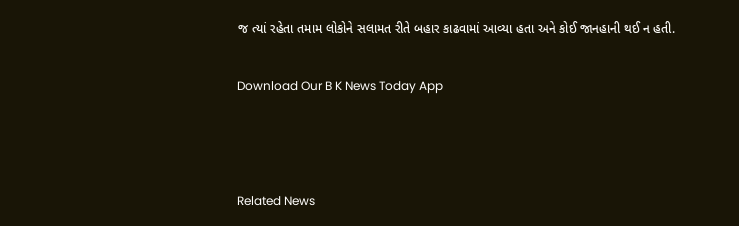જ ત્યાં રહેતા તમામ લોકોને સલામત રીતે બહાર કાઢવામાં આવ્યા હતા અને કોઈ જાનહાની થઈ ન હતી.

Download Our B K News Today App



Related News